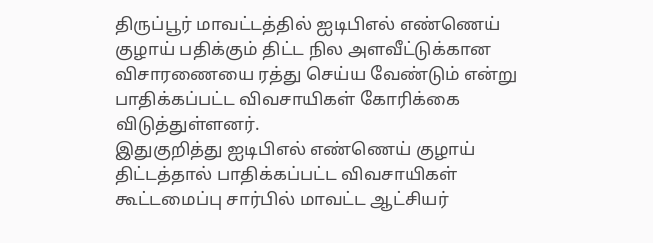திருப்பூர் மாவட்டத்தில் ஐடிபிஎல் எண்ணெய் குழாய் பதிக்கும் திட்ட நில அளவீட்டுக்கான விசாரணையை ரத்து செய்ய வேண்டும் என்று பாதிக்கப்பட்ட விவசாயிகள் கோரிக்கை விடுத்துள்ளனர்.
இதுகுறித்து ஐடிபிஎல் எண்ணெய் குழாய் திட்டத்தால் பாதிக்கப்பட்ட விவசாயிகள் கூட்டமைப்பு சார்பில் மாவட்ட ஆட்சியர்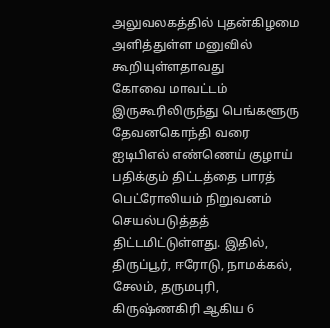அலுவலகத்தில் புதன்கிழமை அளித்துள்ள மனுவில் கூறியுள்ளதாவது
கோவை மாவட்டம் இருகூரிலிருந்து பெங்களூரு தேவனகொந்தி வரை ஐடிபிஎல் எண்ணெய் குழாய் பதிக்கும் திட்டத்தை பாரத் பெட்ரோலியம் நிறுவனம் செயல்படுத்தத் திட்டமிட்டுள்ளது. இதில், திருப்பூர், ஈரோடு, நாமக்கல், சேலம், தருமபுரி, கிருஷ்ணகிரி ஆகிய 6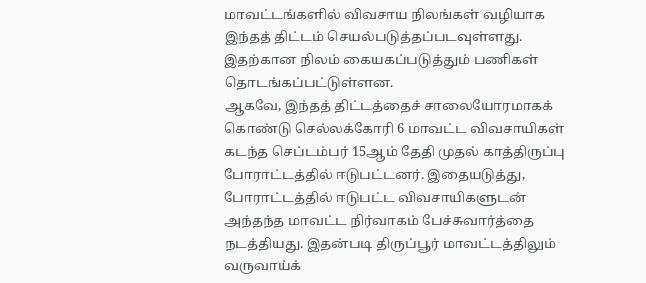மாவட்டங்களில் விவசாய நிலங்கள் வழியாக இந்தத் திட்டம் செயல்படுத்தப்படவுள்ளது. இதற்கான நிலம் கையகப்படுத்தும் பணிகள் தொடங்கப்பட்டுள்ளன.
ஆகவே, இந்தத் திட்டத்தைச் சாலையோரமாகக் கொண்டு செல்லக்கோரி 6 மாவட்ட விவசாயிகள் கடந்த செப்டம்பர் 15ஆம் தேதி முதல் காத்திருப்பு போராட்டத்தில் ஈடுபட்டனர். இதையடுத்து, போராட்டத்தில் ஈடுபட்ட விவசாயிகளுடன் அந்தந்த மாவட்ட நிர்வாகம் பேச்சுவார்த்தை நடத்தியது. இதன்படி திருப்பூர் மாவட்டத்திலும் வருவாய்க்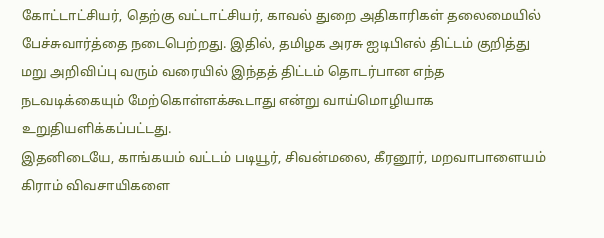கோட்டாட்சியர், தெற்கு வட்டாட்சியர், காவல் துறை அதிகாரிகள் தலைமையில் பேச்சுவார்த்தை நடைபெற்றது. இதில், தமிழக அரசு ஐடிபிஎல் திட்டம் குறித்து மறு அறிவிப்பு வரும் வரையில் இந்தத் திட்டம் தொடர்பான எந்த நடவடிக்கையும் மேற்கொள்ளக்கூடாது என்று வாய்மொழியாக உறுதியளிக்கப்பட்டது.
இதனிடையே, காங்கயம் வட்டம் படியூர், சிவன்மலை, கீரனூர், மறவாபாளையம் கிராம் விவசாயிகளை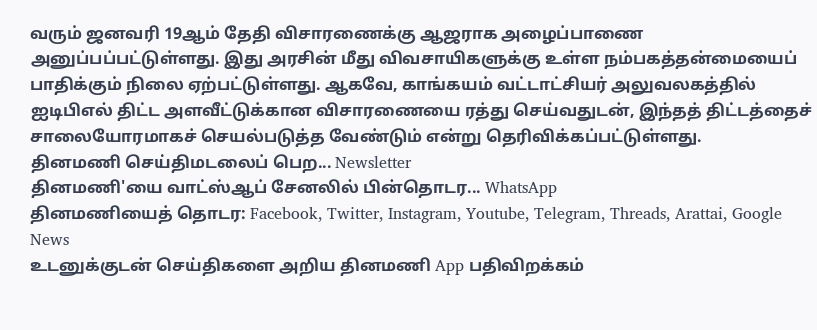வரும் ஜனவரி 19ஆம் தேதி விசாரணைக்கு ஆஜராக அழைப்பாணை அனுப்பப்பட்டுள்ளது. இது அரசின் மீது விவசாயிகளுக்கு உள்ள நம்பகத்தன்மையைப் பாதிக்கும் நிலை ஏற்பட்டுள்ளது. ஆகவே, காங்கயம் வட்டாட்சியர் அலுவலகத்தில் ஐடிபிஎல் திட்ட அளவீட்டுக்கான விசாரணையை ரத்து செய்வதுடன், இந்தத் திட்டத்தைச் சாலையோரமாகச் செயல்படுத்த வேண்டும் என்று தெரிவிக்கப்பட்டுள்ளது.
தினமணி செய்திமடலைப் பெற... Newsletter
தினமணி'யை வாட்ஸ்ஆப் சேனலில் பின்தொடர... WhatsApp
தினமணியைத் தொடர: Facebook, Twitter, Instagram, Youtube, Telegram, Threads, Arattai, Google News
உடனுக்குடன் செய்திகளை அறிய தினமணி App பதிவிறக்கம்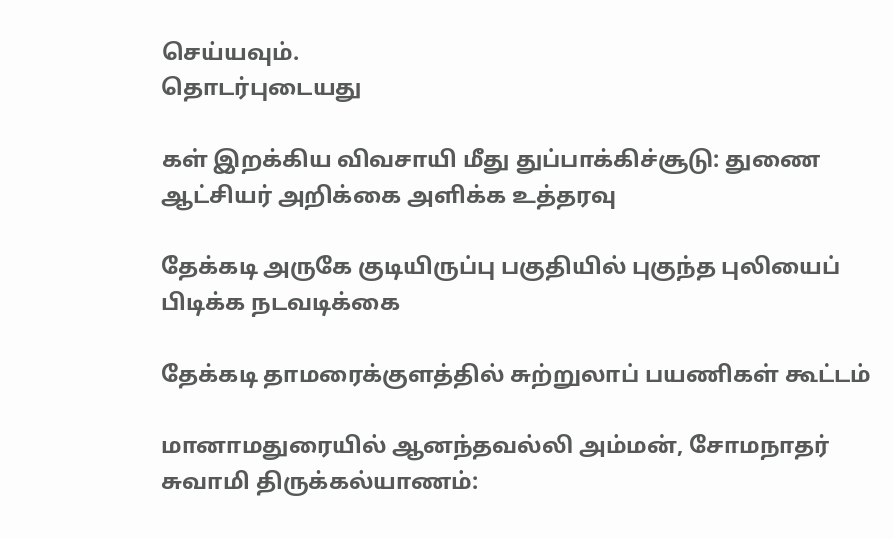செய்யவும்.
தொடர்புடையது

கள் இறக்கிய விவசாயி மீது துப்பாக்கிச்சூடு: துணை ஆட்சியர் அறிக்கை அளிக்க உத்தரவு

தேக்கடி அருகே குடியிருப்பு பகுதியில் புகுந்த புலியைப் பிடிக்க நடவடிக்கை

தேக்கடி தாமரைக்குளத்தில் சுற்றுலாப் பயணிகள் கூட்டம்

மானாமதுரையில் ஆனந்தவல்லி அம்மன், சோமநாதர் சுவாமி திருக்கல்யாணம்: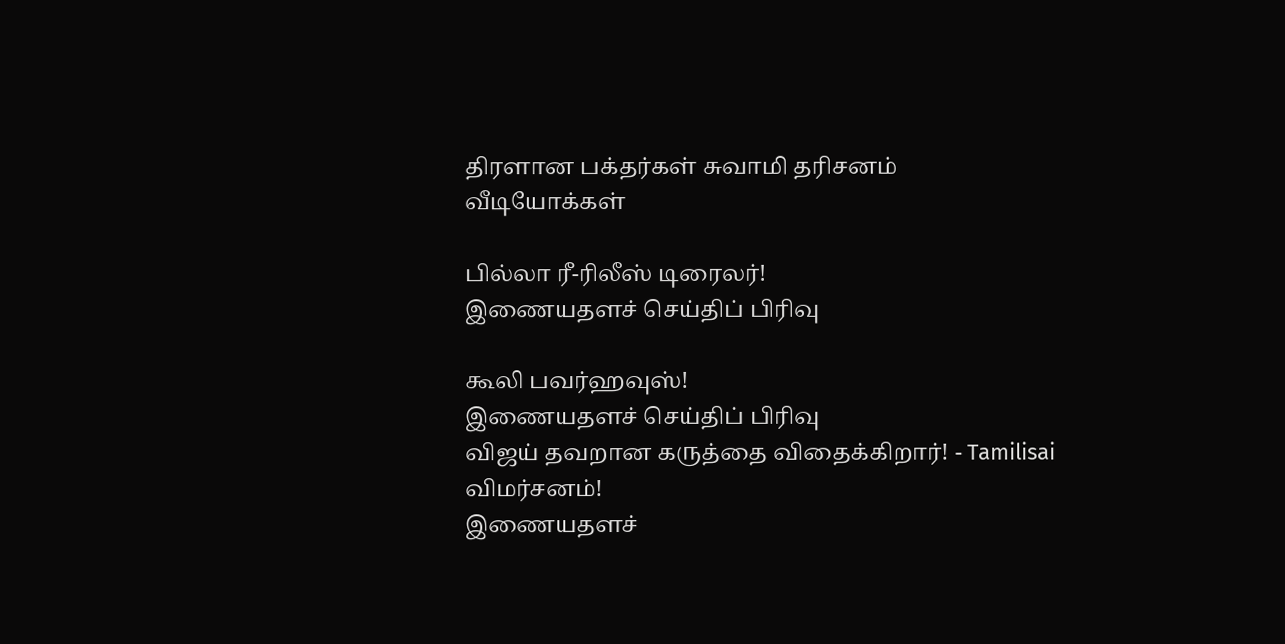திரளான பக்தர்கள் சுவாமி தரிசனம்
வீடியோக்கள்

பில்லா ரீ-ரிலீஸ் டிரைலர்!
இணையதளச் செய்திப் பிரிவு

கூலி பவர்ஹவுஸ்!
இணையதளச் செய்திப் பிரிவு
விஜய் தவறான கருத்தை விதைக்கிறார்! - Tamilisai விமர்சனம்!
இணையதளச்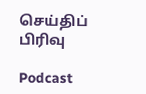செய்திப் பிரிவு

Podcast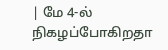| மே 4-ல் நிகழப்போகிறதா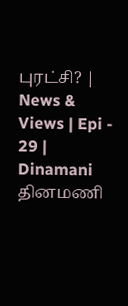புரட்சி? | News & Views | Epi - 29 | Dinamani
தினமணி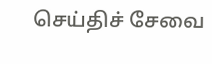செய்திச் சேவை